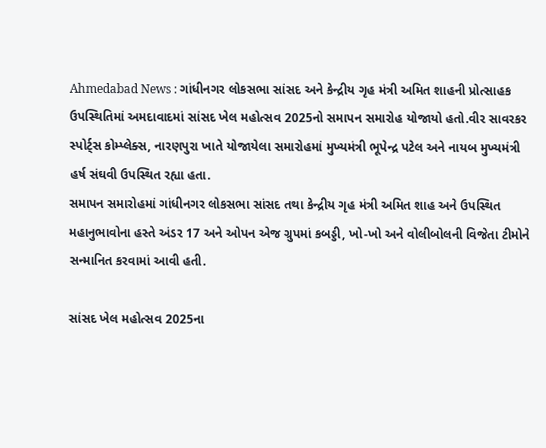Ahmedabad News : ગાંધીનગર લોકસભા સાંસદ અને કેન્દ્રીય ગૃહ મંત્રી અમિત શાહની પ્રોત્સાહક ઉપસ્થિતિમાં અમદાવાદમાં સાંસદ ખેલ મહોત્સવ 2025નો સમાપન સમારોહ યોજાયો હતો.વીર સાવરકર સ્પોર્ટ્સ કોમ્પ્લેક્સ, નારણપુરા ખાતે યોજાયેલા સમારોહમાં મુખ્યમંત્રી ભૂપેન્દ્ર પટેલ અને નાયબ મુખ્યમંત્રી હર્ષ સંઘવી ઉપસ્થિત રહ્યા હતા.
સમાપન સમારોહમાં ગાંધીનગર લોકસભા સાંસદ તથા કેન્દ્રીય ગૃહ મંત્રી અમિત શાહ અને ઉપસ્થિત મહાનુભાવોના હસ્તે અંડર 17 અને ઓપન એજ ગ્રુપમાં કબડ્ડી, ખો-ખો અને વોલીબોલની વિજેતા ટીમોને સન્માનિત કરવામાં આવી હતી.

સાંસદ ખેલ મહોત્સવ 2025ના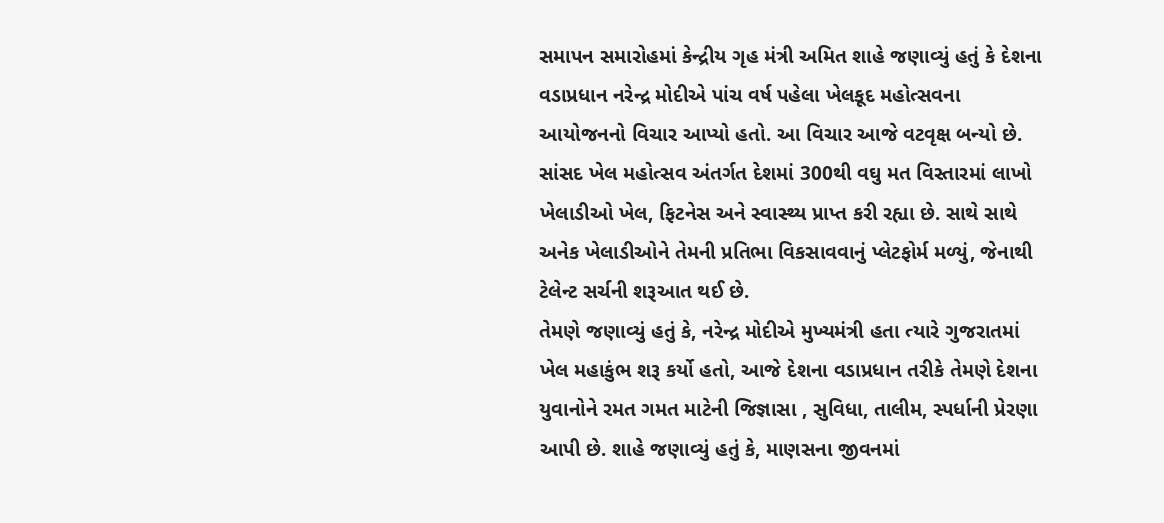સમાપન સમારોહમાં કેન્દ્રીય ગૃહ મંત્રી અમિત શાહે જણાવ્યું હતું કે દેશના વડાપ્રધાન નરેન્દ્ર મોદીએ પાંચ વર્ષ પહેલા ખેલકૂદ મહોત્સવના આયોજનનો વિચાર આપ્યો હતો. આ વિચાર આજે વટવૃક્ષ બન્યો છે. સાંસદ ખેલ મહોત્સવ અંતર્ગત દેશમાં 300થી વઘુ મત વિસ્તારમાં લાખો ખેલાડીઓ ખેલ, ફિટનેસ અને સ્વાસ્થ્ય પ્રાપ્ત કરી રહ્યા છે. સાથે સાથે અનેક ખેલાડીઓને તેમની પ્રતિભા વિકસાવવાનું પ્લેટફોર્મ મળ્યું, જેનાથી ટેલેન્ટ સર્ચની શરૂઆત થઈ છે.
તેમણે જણાવ્યું હતું કે, નરેન્દ્ર મોદીએ મુખ્યમંત્રી હતા ત્યારે ગુજરાતમાં ખેલ મહાકુંભ શરૂ કર્યો હતો, આજે દેશના વડાપ્રધાન તરીકે તેમણે દેશના યુવાનોને રમત ગમત માટેની જિજ્ઞાસા , સુવિધા, તાલીમ, સ્પર્ધાની પ્રેરણા આપી છે. શાહે જણાવ્યું હતું કે, માણસના જીવનમાં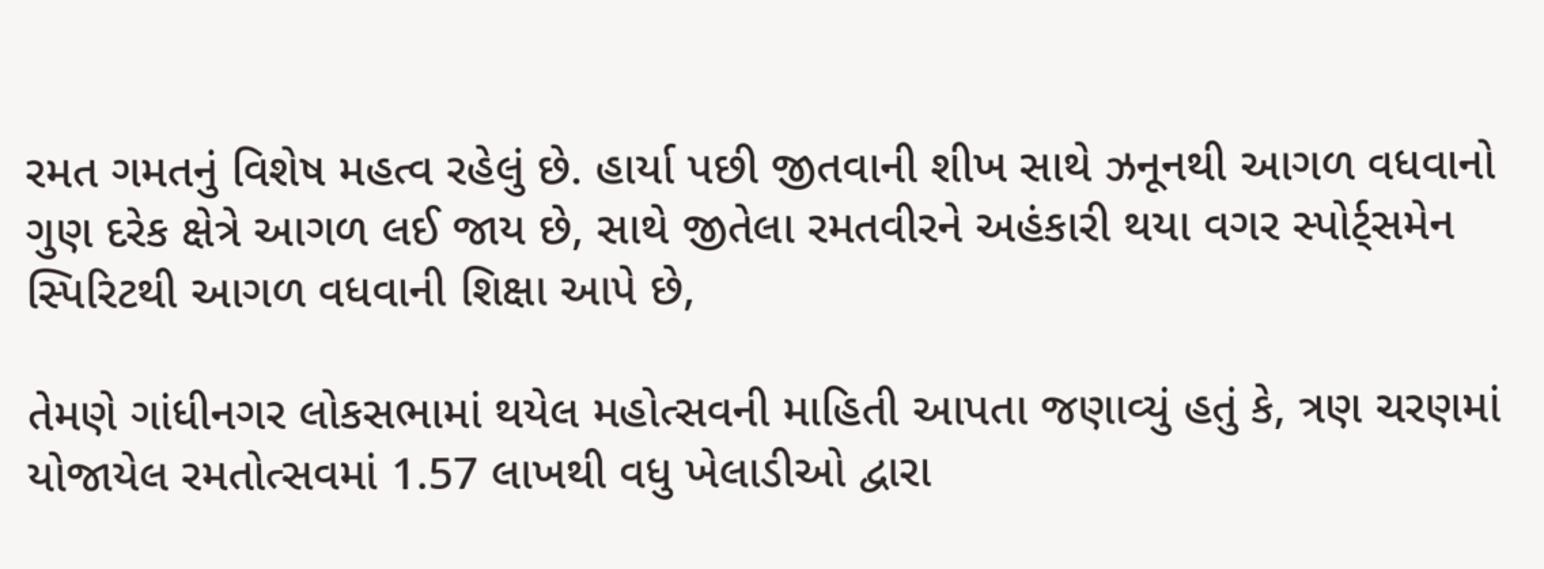રમત ગમતનું વિશેષ મહત્વ રહેલું છે. હાર્યા પછી જીતવાની શીખ સાથે ઝનૂનથી આગળ વધવાનો ગુણ દરેક ક્ષેત્રે આગળ લઈ જાય છે, સાથે જીતેલા રમતવીરને અહંકારી થયા વગર સ્પોર્ટ્સમેન સ્પિરિટથી આગળ વધવાની શિક્ષા આપે છે,

તેમણે ગાંધીનગર લોકસભામાં થયેલ મહોત્સવની માહિતી આપતા જણાવ્યું હતું કે, ત્રણ ચરણમાં યોજાયેલ રમતોત્સવમાં 1.57 લાખથી વધુ ખેલાડીઓ દ્વારા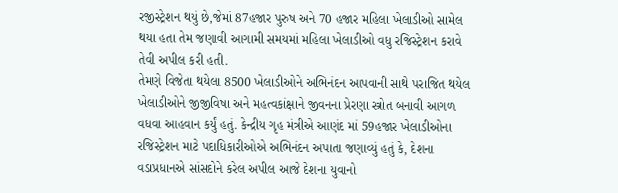રજીસ્ટ્રેશન થયું છે,જેમાં 87હજાર પુરુષ અને 70 હજાર મહિલા ખેલાડીઓ સામેલ થયા હતા તેમ જણાવી આગામી સમયમાં મહિલા ખેલાડીઓ વધુ રજિસ્ટ્રેશન કરાવે તેવી અપીલ કરી હતી.
તેમણે વિજેતા થયેલા 8500 ખેલાડીઓને અભિનંદન આપવાની સાથે પરાજિત થયેલ ખેલાડીઓને જીજીવિષા અને મહત્વકાંક્ષાને જીવનના પ્રેરણા સ્ત્રોત બનાવી આગળ વધવા આહવાન કર્યું હતું. કેન્દ્રીય ગૃહ મંત્રીએ આણંદ માં 59હજાર ખેલાડીઓના રજિસ્ટ્રેશન માટે પદાધિકારીઓએ અભિનંદન અપાતા જણાવ્યું હતું કે, દેશના વડાપ્રધાનએ સાંસદોને કરેલ અપીલ આજે દેશના યુવાનો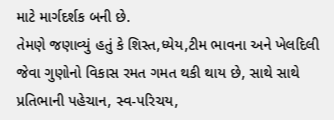માટે માર્ગદર્શક બની છે.
તેમણે જણાવ્યું હતું કે શિસ્ત,ધ્યેય,ટીમ ભાવના અને ખેલદિલી જેવા ગુણોનો વિકાસ રમત ગમત થકી થાય છે, સાથે સાથે પ્રતિભાની પહેચાન, સ્વ-પરિચય,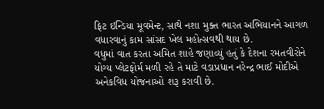ફિટ ઇન્ડિયા મૂવમેન્ટ, સાથે નશા મુક્ત ભારત અભિયાનને આગળ વધારવાનું કામ સાંસદ ખેલ મહોત્સવથી થાય છે.
વધુમાં વાત કરતા અમિત શાહે જણાવ્યું હતું કે દેશના રમતવીરોને યોગ્ય પ્લેટફોર્મ મળી રહે તે માટે વડાપ્રધાન નરેન્દ્ર ભાઈ મોદીએ અનેકવિધ યોજનાઓ શરૂ કરાવી છે.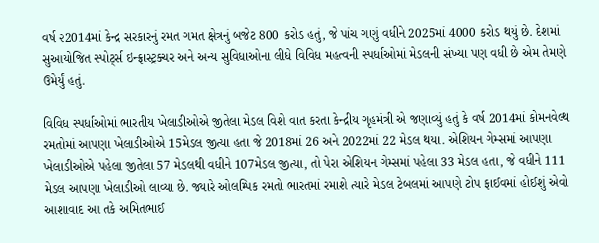વર્ષ ૨2014માં કેન્દ્ર સરકારનું રમત ગમત ક્ષેત્રનું બજેટ 800 કરોડ હતું, જે પાંચ ગણું વધીને 2025માં 4000 કરોડ થયું છે. દેશમાં સુઆયોજિત સ્પોર્ટ્સ ઇન્ફ્રાસ્ટ્રક્ચર અને અન્ય સુવિધાઓના લીધે વિવિધ મહત્વની સ્પર્ધાઓમાં મેડલની સંખ્યા પણ વધી છે એમ તેમણે ઉમેર્યું હતું.

વિવિધ સ્પર્ધાઓમાં ભારતીય ખેલાડીઓએ જીતેલા મેડલ વિશે વાત કરતા કેન્દ્રીય ગૃહમંત્રી એ જણાવ્યું હતું કે વર્ષ 2014માં કોમનવેલ્થ રમતોમાં આપણા ખેલાડીઓએ 15મેડલ જીત્યા હતા જે 2018માં 26 અને 2022માં 22 મેડલ થયા. એશિયન ગેમ્સમાં આપણા ખેલાડીઓએ પહેલા જીતેલા 57 મેડલથી વધીને 107મેડલ જીત્યા, તો પેરા એશિયન ગેમ્સમાં પહેલા 33 મેડલ હતા, જે વધીને 111 મેડલ આપણા ખેલાડીઓ લાવ્યા છે. જ્યારે ઓલમ્પિક રમતો ભારતમાં રમાશે ત્યારે મેડલ ટેબલમાં આપણે ટોપ ફાઈવમાં હોઈશું એવો આશાવાદ આ તકે અમિતભાઈ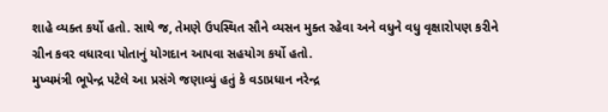શાહે વ્યક્ત કર્યો હતો. સાથે જ, તેમણે ઉપસ્થિત સૌને વ્યસન મુક્ત રહેવા અને વધુને વધુ વૃક્ષારોપણ કરીને ગ્રીન કવર વધારવા પોતાનું યોગદાન આપવા સહયોગ કર્યો હતો.
મુખ્યમંત્રી ભૂપેન્દ્ર પટેલે આ પ્રસંગે જણાવ્યું હતું કે વડાપ્રધાન નરેન્દ્ર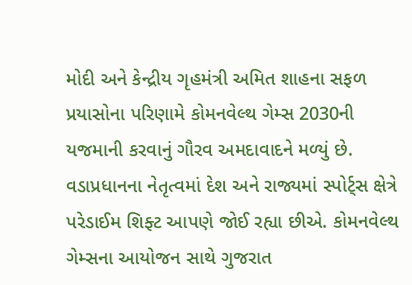મોદી અને કેન્દ્રીય ગૃહમંત્રી અમિત શાહના સફળ પ્રયાસોના પરિણામે કોમનવેલ્થ ગેમ્સ 2030ની યજમાની કરવાનું ગૌરવ અમદાવાદને મળ્યું છે. વડાપ્રધાનના નેતૃત્વમાં દેશ અને રાજ્યમાં સ્પોર્ટ્સ ક્ષેત્રે પરેડાઈમ શિફ્ટ આપણે જોઈ રહ્યા છીએ. કોમનવેલ્થ ગેમ્સના આયોજન સાથે ગુજરાત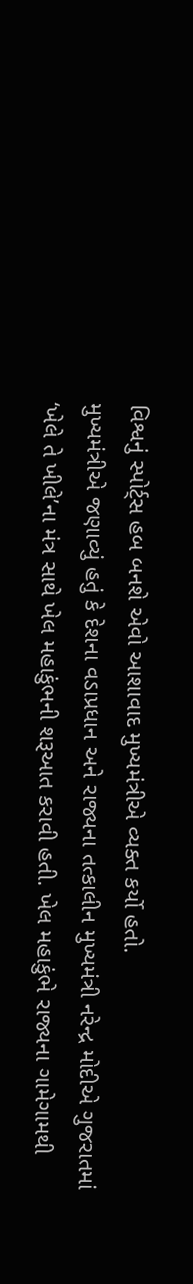વિશ્વનું સ્પોર્ટ્સ હબ બનશે એવો આશાવાદ મુખ્યમંત્રીએ વ્યક્ત કર્યો હતો.
મુખ્યમંત્રીએ જણાવ્યું હતું કે દેશના વડાપ્રધાન અને રાજ્યના તત્કાલીન મુખ્યમંત્રી નરેન્દ્ર મોદીએ ગુજરાતમાં ‘ખેલે તે ખીલે’ના મંત્ર સાથે ખેલ મહાકુંભની શરૂઆત કરાવી હતી. ખેલ મહાકુંભે રાજ્યના ગામેગામથી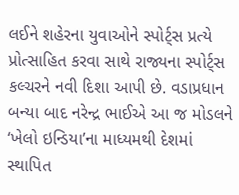લઈને શહેરના યુવાઓને સ્પોર્ટ્સ પ્રત્યે પ્રોત્સાહિત કરવા સાથે રાજ્યના સ્પોર્ટ્સ કલ્ચરને નવી દિશા આપી છે. વડાપ્રધાન બન્યા બાદ નરેન્દ્ર ભાઈએ આ જ મોડલને ‘ખેલો ઇન્ડિયા’ના માધ્યમથી દેશમાં સ્થાપિત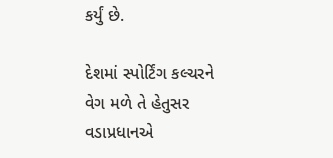કર્યું છે.

દેશમાં સ્પોર્ટિંગ કલ્ચરને વેગ મળે તે હેતુસર વડાપ્રધાનએ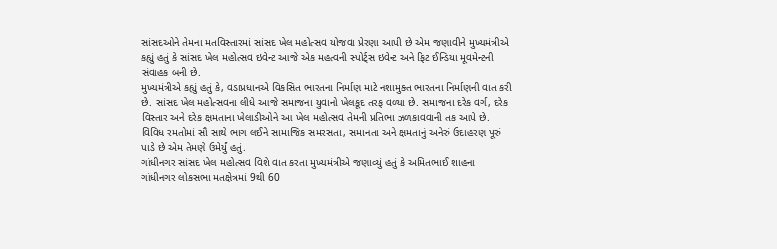સાંસદઓને તેમના મતવિસ્તારમાં સાંસદ ખેલ મહોત્સવ યોજવા પ્રેરણા આપી છે એમ જણાવીને મુખ્યમંત્રીએ કહ્યું હતું કે સાંસદ ખેલ મહોત્સવ ઇવેન્ટ આજે એક મહત્વની સ્પોર્ટ્સ ઇવેન્ટ અને ફિટ ઈન્ડિયા મૂવમેન્ટની સંવાહક બની છે.
મુખ્યમંત્રીએ કહ્યું હતું કે, વડાપ્રધાનએ વિકસિત ભારતના નિર્માણ માટે નશામુક્ત ભારતના નિર્માણની વાત કરી છે. સાંસદ ખેલ મહોત્સવના લીધે આજે સમાજના યુવાનો ખેલકૂદ તરફ વળ્યા છે. સમાજના દરેક વર્ગ, દરેક વિસ્તાર અને દરેક ક્ષમતાના ખેલાડીઓને આ ખેલ મહોત્સવ તેમની પ્રતિભા ઝળકાવવાની તક આપે છે. વિવિધ રમતોમાં સૌ સાથે ભાગ લઈને સામાજિક સમરસતા, સમાનતા અને ક્ષમતાનું અનેરું ઉદાહરણ પૂરું પાડે છે એમ તેમણે ઉમેર્યું હતું.
ગાંધીનગર સાંસદ ખેલ મહોત્સવ વિશે વાત કરતા મુખ્યમંત્રીએ જણાવ્યું હતું કે અમિતભાઈ શાહના ગાંધીનગર લોકસભા મતક્ષેત્રમાં 9થી 60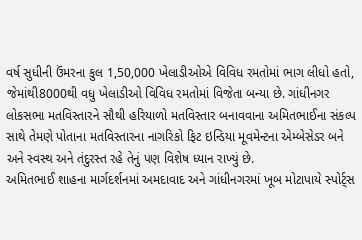વર્ષ સુધીની ઉંમરના કુલ 1,50,000 ખેલાડીઓએ વિવિધ રમતોમાં ભાગ લીધો હતો, જેમાંથી8000થી વધુ ખેલાડીઓ વિવિધ રમતોમાં વિજેતા બન્યા છે. ગાંધીનગર લોકસભા મતવિસ્તારને સૌથી હરિયાળો મતવિસ્તાર બનાવવાના અમિતભાઈના સંકલ્પ સાથે તેમણે પોતાના મતવિસ્તારના નાગરિકો ફિટ ઇન્ડિયા મૂવમેન્ટના એમ્બેસેડર બને અને સ્વસ્થ અને તંદુરસ્ત રહે તેનું પણ વિશેષ ધ્યાન રાખ્યું છે.
અમિતભાઈ શાહના માર્ગદર્શનમાં અમદાવાદ અને ગાંધીનગરમાં ખૂબ મોટાપાયે સ્પોર્ટ્સ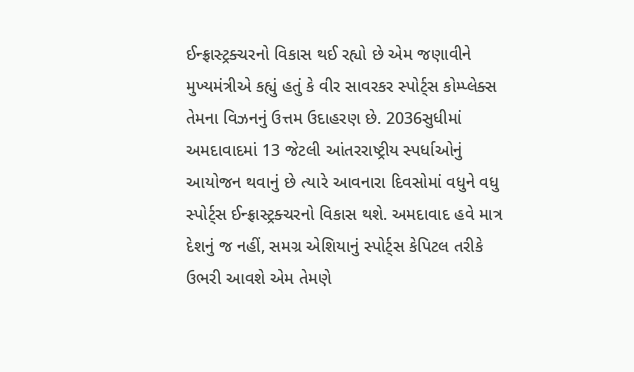ઈન્ફ્રાસ્ટ્રક્ચરનો વિકાસ થઈ રહ્યો છે એમ જણાવીને મુખ્યમંત્રીએ કહ્યું હતું કે વીર સાવરકર સ્પોર્ટ્સ કોમ્પ્લેક્સ તેમના વિઝનનું ઉત્તમ ઉદાહરણ છે. 2036સુધીમાં અમદાવાદમાં 13 જેટલી આંતરરાષ્ટ્રીય સ્પર્ધાઓનું આયોજન થવાનું છે ત્યારે આવનારા દિવસોમાં વધુને વધુ સ્પોર્ટ્સ ઈન્ફ્રાસ્ટ્રક્ચરનો વિકાસ થશે. અમદાવાદ હવે માત્ર દેશનું જ નહીં, સમગ્ર એશિયાનું સ્પોર્ટ્સ કેપિટલ તરીકે ઉભરી આવશે એમ તેમણે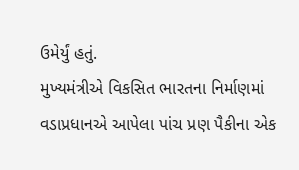ઉમેર્યું હતું.
મુખ્યમંત્રીએ વિકસિત ભારતના નિર્માણમાં વડાપ્રધાનએ આપેલા પાંચ પ્રણ પૈકીના એક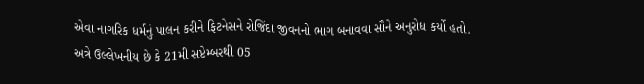એવા નાગરિક ધર્મનું પાલન કરીને ફિટનેસને રોજિંદા જીવનનો ભાગ બનાવવા સૌને અનુરોધ કર્યો હતો.
અત્રે ઉલ્લેખનીય છે કે 21મી સપ્ટેમ્બરથી 05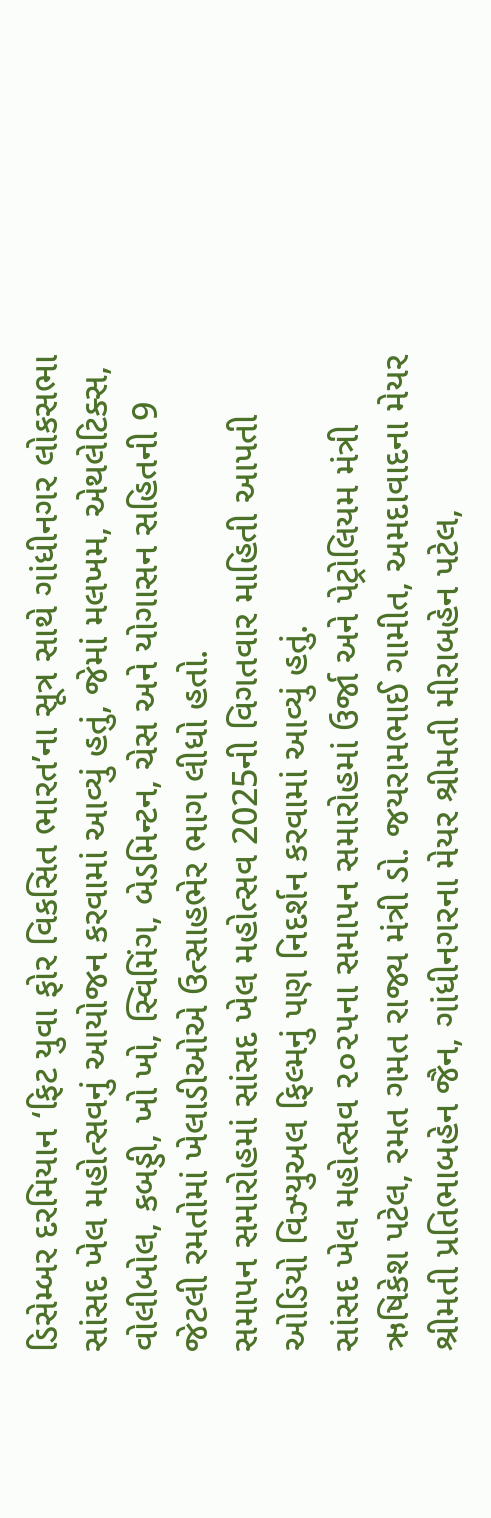ડિસેમ્બર દરમિયાન ‘ફિટ યુવા ફોર વિકસિત ભારત’ના સૂત્ર સાથે ગાંધીનગર લોકસભા સાંસદ ખેલ મહોત્સવનું આયોજન કરવામાં આવ્યું હતું, જેમાં મલખમ, એથલેટિક્સ, વોલીબોલ, કબડ્ડી, ખો ખો, સ્વિમિંગ, બેડમિન્ટન, ચેસ અને યોગાસન સહિતની 9 જેટલી રમતોમાં ખેલાડીઓએ ઉત્સાહભેર ભાગ લીધો હતો.
સમાપન સમારોહમાં સાંસદ ખેલ મહોત્સવ 2025ની વિગતવાર માહિતી આપતી ઓડિયો વિઝ્યુઅલ ફિલ્મનું પણ નિદર્શન કરવામાં આવ્યું હતું.
સાંસદ ખેલ મહોત્સવ ૨૦૨૫ના સમાપન સમારોહમાં ઉર્જા અને પેટ્રોલિયમ મંત્રી ઋષિકેશ પટેલ, રમત ગમત રાજ્ય મંત્રી ડો. જયરામભાઈ ગામીત, અમદાવાદના મેયર શ્રીમતી પ્રતિભાબહેન જૈન, ગાંધીનગરના મેયર શ્રીમતી મીરાબહેન પટેલ,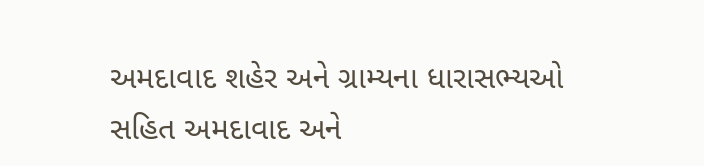અમદાવાદ શહેર અને ગ્રામ્યના ધારાસભ્યઓ સહિત અમદાવાદ અને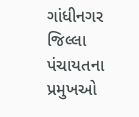ગાંધીનગર જિલ્લા પંચાયતના પ્રમુખઓ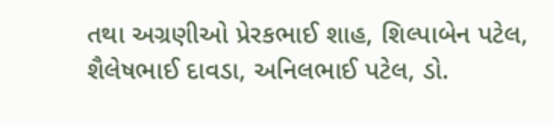તથા અગ્રણીઓ પ્રેરકભાઈ શાહ, શિલ્પાબેન પટેલ, શૈલેષભાઈ દાવડા, અનિલભાઈ પટેલ, ડો.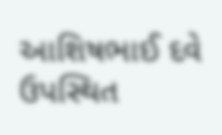આશિષભાઈ દવે ઉપસ્થિત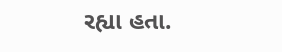રહ્યા હતા.